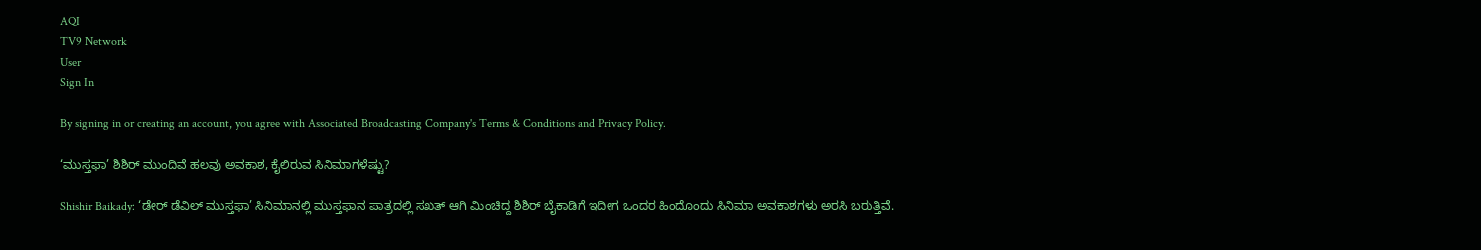AQI
TV9 Network
User
Sign In

By signing in or creating an account, you agree with Associated Broadcasting Company's Terms & Conditions and Privacy Policy.

‘ಮುಸ್ತಫಾ’ ಶಿಶಿರ್ ಮುಂದಿವೆ ಹಲವು ಅವಕಾಶ, ಕೈಲಿರುವ ಸಿನಿಮಾಗಳೆಷ್ಟು?

Shishir Baikady: ‘ಡೇರ್ ಡೆವಿಲ್ ಮುಸ್ತಫಾ’ ಸಿನಿಮಾನಲ್ಲಿ ಮುಸ್ತಫಾನ ಪಾತ್ರದಲ್ಲಿ ಸಖತ್ ಆಗಿ ಮಿಂಚಿದ್ದ ಶಿಶಿರ್ ಬೈಕಾಡಿಗೆ ಇದೀಗ ಒಂದರ ಹಿಂದೊಂದು ಸಿನಿಮಾ ಅವಕಾಶಗಳು ಅರಸಿ ಬರುತ್ತಿವೆ.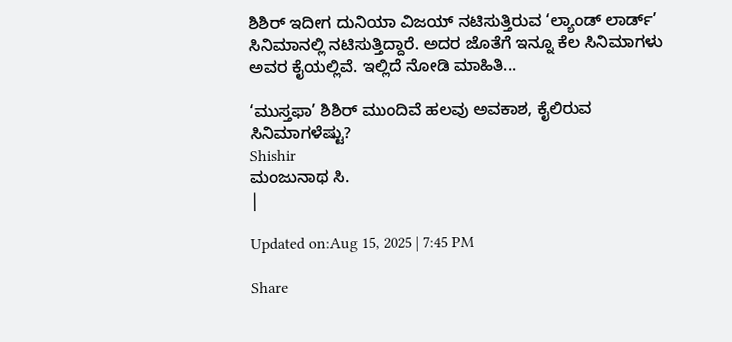ಶಿಶಿರ್ ಇದೀಗ ದುನಿಯಾ ವಿಜಯ್ ನಟಿಸುತ್ತಿರುವ ‘ಲ್ಯಾಂಡ್ ಲಾರ್ಡ್’ ಸಿನಿಮಾನಲ್ಲಿ ನಟಿಸುತ್ತಿದ್ದಾರೆ. ಅದರ ಜೊತೆಗೆ ಇನ್ನೂ ಕೆಲ ಸಿನಿಮಾಗಳು ಅವರ ಕೈಯಲ್ಲಿವೆ. ಇಲ್ಲಿದೆ ನೋಡಿ ಮಾಹಿತಿ...

‘ಮುಸ್ತಫಾ’ ಶಿಶಿರ್ ಮುಂದಿವೆ ಹಲವು ಅವಕಾಶ, ಕೈಲಿರುವ ಸಿನಿಮಾಗಳೆಷ್ಟು?
Shishir
ಮಂಜುನಾಥ ಸಿ.
|

Updated on:Aug 15, 2025 | 7:45 PM

Share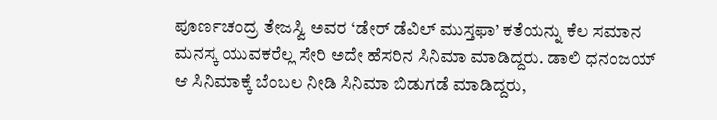ಪೂರ್ಣಚಂದ್ರ ತೇಜಸ್ವಿ ಅವರ ‘ಡೇರ್ ಡೆವಿಲ್ ಮುಸ್ತಫಾ’ ಕತೆಯನ್ನು ಕೆಲ ಸಮಾನ ಮನಸ್ಕ ಯುವಕರೆಲ್ಲ ಸೇರಿ ಅದೇ ಹೆಸರಿನ ಸಿನಿಮಾ ಮಾಡಿದ್ದರು. ಡಾಲಿ ಧನಂಜಯ್ ಆ ಸಿನಿಮಾಕ್ಕೆ ಬೆಂಬಲ ನೀಡಿ ಸಿನಿಮಾ ಬಿಡುಗಡೆ ಮಾಡಿದ್ದರು,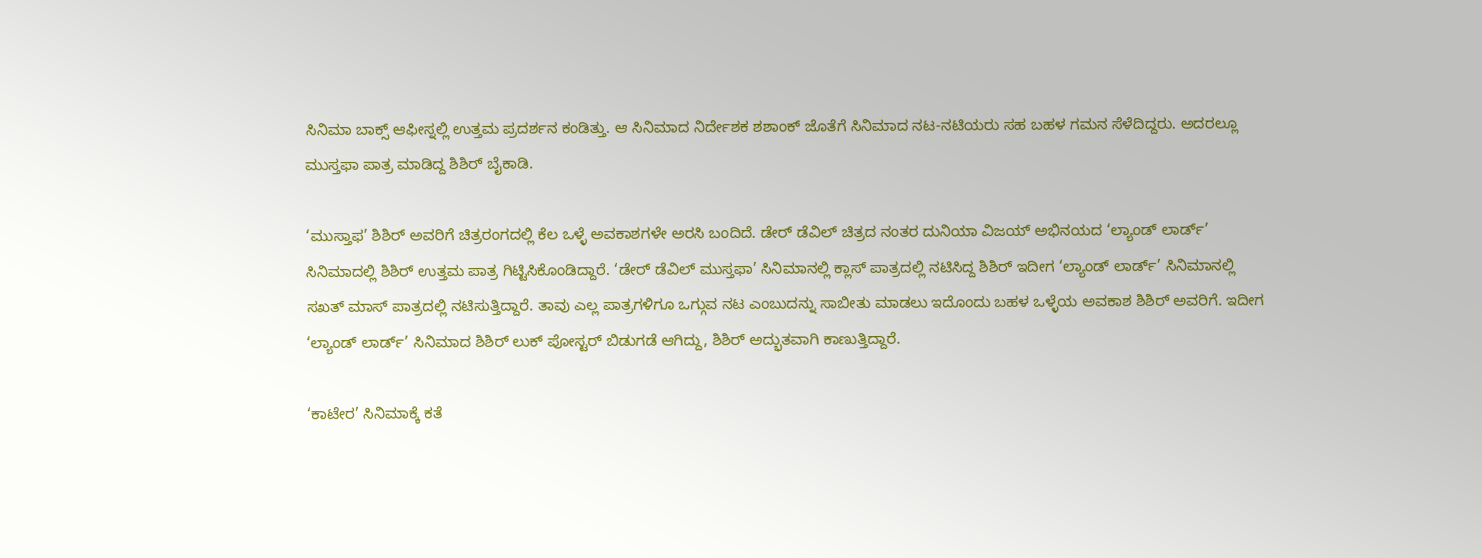ಸಿನಿಮಾ ಬಾಕ್ಸ್ ಆಫೀಸ್ನಲ್ಲಿ ಉತ್ತಮ ಪ್ರದರ್ಶನ ಕಂಡಿತ್ತು. ಆ ಸಿನಿಮಾದ ನಿರ್ದೇಶಕ ಶಶಾಂಕ್ ಜೊತೆಗೆ ಸಿನಿಮಾದ ನಟ-ನಟಿಯರು ಸಹ ಬಹಳ ಗಮನ ಸೆಳೆದಿದ್ದರು. ಅದರಲ್ಲೂ ಮುಸ್ತಫಾ ಪಾತ್ರ ಮಾಡಿದ್ದ ಶಿಶಿರ್ ಬೈಕಾಡಿ.

‘ಮುಸ್ತಾಫ’ ಶಿಶಿರ್‌ ಅವರಿಗೆ ಚಿತ್ರರಂಗದಲ್ಲಿ ಕೆಲ ಒಳ್ಳೆ ಅವಕಾಶಗಳೇ ಅರಸಿ ಬಂದಿದೆ. ಡೇರ್‌ ಡೆವಿಲ್‌ ಚಿತ್ರದ ನಂತರ ದುನಿಯಾ ವಿಜಯ್‌ ಅಭಿನಯದ ‘ಲ್ಯಾಂಡ್‌ ಲಾರ್ಡ್‌’ ಸಿನಿಮಾದಲ್ಲಿ ಶಿಶಿರ್‌ ಉತ್ತಮ ಪಾತ್ರ ಗಿಟ್ಟಿಸಿಕೊಂಡಿದ್ದಾರೆ. ‘ಡೇರ್ ಡೆವಿಲ್ ಮುಸ್ತಫಾ’ ಸಿನಿಮಾನಲ್ಲಿ ಕ್ಲಾಸ್ ಪಾತ್ರದಲ್ಲಿ ನಟಿಸಿದ್ದ ಶಿಶಿರ್ ಇದೀಗ ‘ಲ್ಯಾಂಡ್ ಲಾರ್ಡ್’ ಸಿನಿಮಾನಲ್ಲಿ ಸಖತ್ ಮಾಸ್ ಪಾತ್ರದಲ್ಲಿ ನಟಿಸುತ್ತಿದ್ದಾರೆ. ತಾವು ಎಲ್ಲ ಪಾತ್ರಗಳಿಗೂ ಒಗ್ಗುವ ನಟ ಎಂಬುದನ್ನು ಸಾಬೀತು ಮಾಡಲು ಇದೊಂದು ಬಹಳ ಒಳ್ಳೆಯ ಅವಕಾಶ ಶಿಶಿರ್ ಅವರಿಗೆ. ಇದೀಗ ‘ಲ್ಯಾಂಡ್ ಲಾರ್ಡ್’ ಸಿನಿಮಾದ ಶಿಶಿರ್‌ ಲುಕ್‌ ಪೋಸ್ಟರ್ ಬಿಡುಗಡೆ ಆಗಿದ್ದು, ಶಿಶಿರ್ ಅದ್ಭುತವಾಗಿ ಕಾಣುತ್ತಿದ್ದಾರೆ.

‘ಕಾಟೇರ’ ಸಿನಿಮಾಕ್ಕೆ ಕತೆ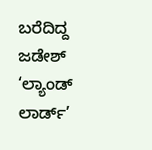ಬರೆದಿದ್ದ ಜಡೇಶ್‌ ‘ಲ್ಯಾಂಡ್ ಲಾರ್ಡ್’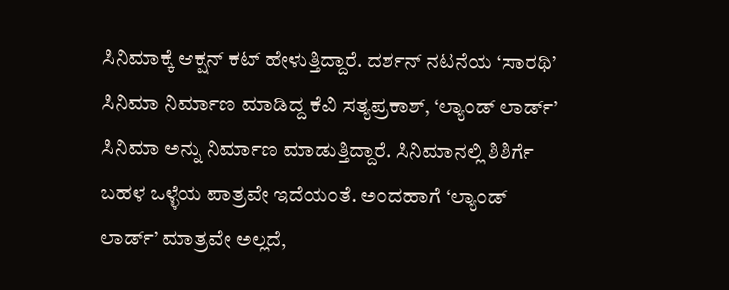ಸಿನಿಮಾಕ್ಕೆ ಆಕ್ಷನ್‌ ಕಟ್‌ ಹೇಳುತ್ತಿದ್ದಾರೆ. ದರ್ಶನ್‌ ನಟನೆಯ ‘ಸಾರಥಿ’ ಸಿನಿಮಾ ನಿರ್ಮಾಣ ಮಾಡಿದ್ದ ಕೆವಿ ಸತ್ಯಪ್ರಕಾಶ್‌, ‘ಲ್ಯಾಂಡ್‌ ಲಾರ್ಡ್‌’ ಸಿನಿಮಾ ಅನ್ನು ನಿರ್ಮಾಣ ಮಾಡುತ್ತಿದ್ದಾರೆ. ಸಿನಿಮಾನಲ್ಲಿ ಶಿಶಿರ್ಗೆ ಬಹಳ ಒಳ್ಳೆಯ ಪಾತ್ರವೇ ಇದೆಯಂತೆ. ಅಂದಹಾಗೆ ‘ಲ್ಯಾಂಡ್ ಲಾರ್ಡ್’ ಮಾತ್ರವೇ ಅಲ್ಲದೆ,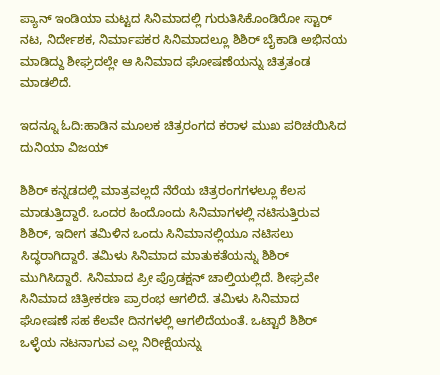ಪ್ಯಾನ್‌ ಇಂಡಿಯಾ ಮಟ್ಟದ ಸಿನಿಮಾದಲ್ಲಿ ಗುರುತಿಸಿಕೊಂಡಿರೋ ಸ್ಟಾರ್‌ ನಟ, ನಿರ್ದೇಶಕ, ನಿರ್ಮಾಪಕರ ಸಿನಿಮಾದಲ್ಲೂ ಶಿಶಿರ್‌ ಬೈಕಾಡಿ ಅಭಿನಯ ಮಾಡಿದ್ದು ಶೀಘ್ರದಲ್ಲೇ ಆ ಸಿನಿಮಾದ ಘೋಷಣೆಯನ್ನು ಚಿತ್ರತಂಡ ಮಾಡಲಿದೆ.

ಇದನ್ನೂ ಓದಿ:ಹಾಡಿನ ಮೂಲಕ ಚಿತ್ರರಂಗದ ಕರಾಳ ಮುಖ ಪರಿಚಯಿಸಿದ ದುನಿಯಾ ವಿಜಯ್

ಶಿಶಿರ್ ಕನ್ನಡದಲ್ಲಿ ಮಾತ್ರವಲ್ಲದೆ ನೆರೆಯ ಚಿತ್ರರಂಗಗಳಲ್ಲೂ ಕೆಲಸ ಮಾಡುತ್ತಿದ್ದಾರೆ. ಒಂದರ ಹಿಂದೊಂದು ಸಿನಿಮಾಗಳಲ್ಲಿ ನಟಿಸುತ್ತಿರುವ ಶಿಶಿರ್, ಇದೀಗ ತಮಿಳಿನ ಒಂದು ಸಿನಿಮಾನಲ್ಲಿಯೂ ನಟಿಸಲು ಸಿದ್ಧರಾಗಿದ್ದಾರೆ. ತಮಿಳು ಸಿನಿಮಾದ ಮಾತುಕತೆಯನ್ನು ಶಿಶಿರ್ ಮುಗಿಸಿದ್ದಾರೆ. ಸಿನಿಮಾದ ಪ್ರೀ ಪ್ರೊಡಕ್ಷನ್ ಚಾಲ್ತಿಯಲ್ಲಿದೆ. ಶೀಘ್ರವೇ ಸಿನಿಮಾದ ಚಿತ್ರೀಕರಣ ಪ್ರಾರಂಭ ಆಗಲಿದೆ. ತಮಿಳು ಸಿನಿಮಾದ ಘೋಷಣೆ ಸಹ ಕೆಲವೇ ದಿನಗಳಲ್ಲಿ ಆಗಲಿದೆಯಂತೆ. ಒಟ್ಟಾರೆ ಶಿಶಿರ್ ಒಳ್ಳೆಯ ನಟನಾಗುವ ಎಲ್ಲ ನಿರೀಕ್ಷೆಯನ್ನು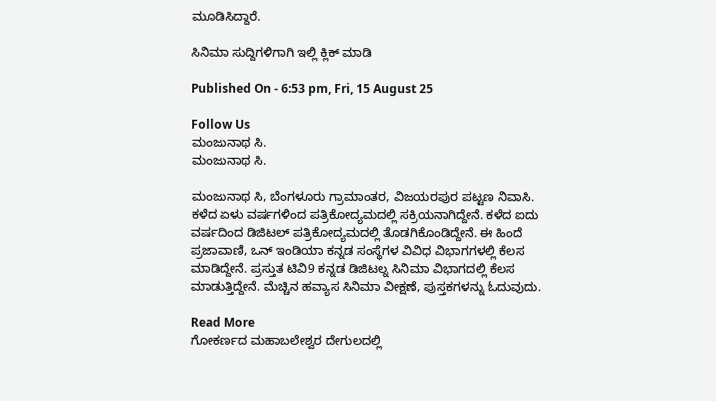ಮೂಡಿಸಿದ್ದಾರೆ.

ಸಿನಿಮಾ ಸುದ್ದಿಗಳಿಗಾಗಿ ಇಲ್ಲಿ ಕ್ಲಿಕ್ ಮಾಡಿ

Published On - 6:53 pm, Fri, 15 August 25

Follow Us
ಮಂಜುನಾಥ ಸಿ.
ಮಂಜುನಾಥ ಸಿ.

ಮಂಜುನಾಥ ಸಿ, ಬೆಂಗಳೂರು ಗ್ರಾಮಾಂತರ, ವಿಜಯರಪುರ ಪಟ್ಟಣ ನಿವಾಸಿ. ಕಳೆದ ಏಳು ವರ್ಷಗಳಿಂದ ಪತ್ರಿಕೋದ್ಯಮದಲ್ಲಿ ಸಕ್ರಿಯನಾಗಿದ್ದೇನೆ. ಕಳೆದ ಐದು ವರ್ಷದಿಂದ ಡಿಜಿಟಲ್ ಪತ್ರಿಕೋದ್ಯಮದಲ್ಲಿ ತೊಡಗಿಕೊಂಡಿದ್ದೇನೆ. ಈ ಹಿಂದೆ ಪ್ರಜಾವಾಣಿ, ಒನ್ ಇಂಡಿಯಾ ಕನ್ನಡ ಸಂಸ್ಥೆಗಳ ವಿವಿಧ ವಿಭಾಗಗಳಲ್ಲಿ ಕೆಲಸ ಮಾಡಿದ್ದೇನೆ. ಪ್ರಸ್ತುತ ಟಿವಿ9 ಕನ್ನಡ ಡಿಜಿಟಲ್ನ ಸಿನಿಮಾ ವಿಭಾಗದಲ್ಲಿ ಕೆಲಸ ಮಾಡುತ್ತಿದ್ದೇನೆ. ಮೆಚ್ಚಿನ ಹವ್ಯಾಸ ಸಿನಿಮಾ ವೀಕ್ಷಣೆ, ಪುಸ್ತಕಗಳನ್ನು ಓದುವುದು.

Read More
ಗೋಕರ್ಣದ ಮಹಾಬಲೇಶ್ವರ ದೇಗುಲದಲ್ಲಿ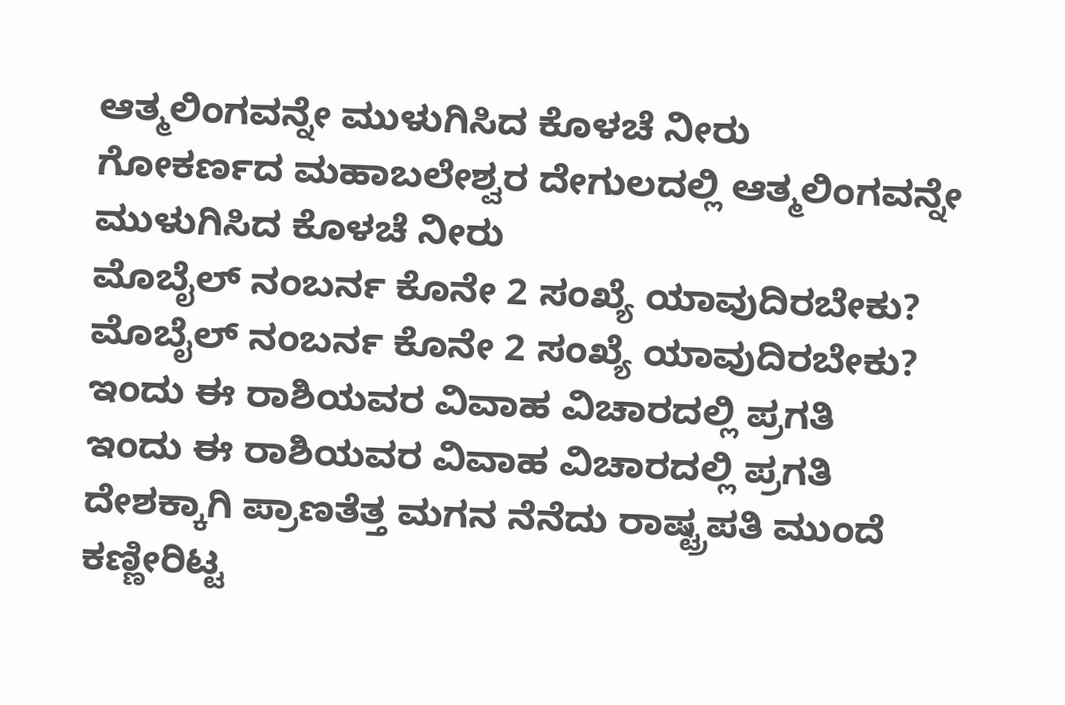ಆತ್ಮಲಿಂಗವನ್ನೇ ಮುಳುಗಿಸಿದ ಕೊಳಚೆ ನೀರು
ಗೋಕರ್ಣದ ಮಹಾಬಲೇಶ್ವರ ದೇಗುಲದಲ್ಲಿ ಆತ್ಮಲಿಂಗವನ್ನೇ ಮುಳುಗಿಸಿದ ಕೊಳಚೆ ನೀರು
ಮೊಬೈಲ್ ನಂಬರ್ನ ಕೊನೇ 2 ಸಂಖ್ಯೆ ಯಾವುದಿರಬೇಕು?
ಮೊಬೈಲ್ ನಂಬರ್ನ ಕೊನೇ 2 ಸಂಖ್ಯೆ ಯಾವುದಿರಬೇಕು?
ಇಂದು ಈ ರಾಶಿಯವರ ವಿವಾಹ ವಿಚಾರದಲ್ಲಿ ಪ್ರಗತಿ
ಇಂದು ಈ ರಾಶಿಯವರ ವಿವಾಹ ವಿಚಾರದಲ್ಲಿ ಪ್ರಗತಿ
ದೇಶಕ್ಕಾಗಿ ಪ್ರಾಣತೆತ್ತ ಮಗನ ನೆನೆದು ರಾಷ್ಟ್ರಪತಿ ಮುಂದೆ ಕಣ್ಣೀರಿಟ್ಟ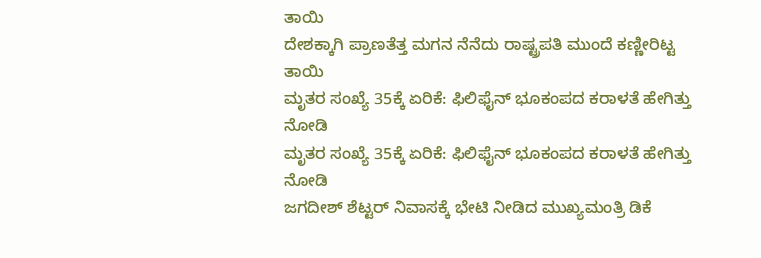ತಾಯಿ
ದೇಶಕ್ಕಾಗಿ ಪ್ರಾಣತೆತ್ತ ಮಗನ ನೆನೆದು ರಾಷ್ಟ್ರಪತಿ ಮುಂದೆ ಕಣ್ಣೀರಿಟ್ಟ ತಾಯಿ
ಮೃತರ ಸಂಖ್ಯೆ 35ಕ್ಕೆ ಏರಿಕೆ: ಫಿಲಿಫೈನ್ ಭೂಕಂಪದ ಕರಾಳತೆ ಹೇಗಿತ್ತು ನೋಡಿ
ಮೃತರ ಸಂಖ್ಯೆ 35ಕ್ಕೆ ಏರಿಕೆ: ಫಿಲಿಫೈನ್ ಭೂಕಂಪದ ಕರಾಳತೆ ಹೇಗಿತ್ತು ನೋಡಿ
ಜಗದೀಶ್ ಶೆಟ್ಟರ್ ನಿವಾಸಕ್ಕೆ ಭೇಟಿ ನೀಡಿದ ಮುಖ್ಯಮಂತ್ರಿ ಡಿಕೆ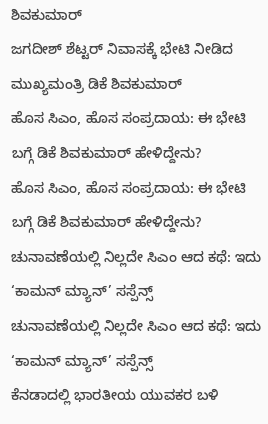ಶಿವಕುಮಾರ್
ಜಗದೀಶ್ ಶೆಟ್ಟರ್ ನಿವಾಸಕ್ಕೆ ಭೇಟಿ ನೀಡಿದ ಮುಖ್ಯಮಂತ್ರಿ ಡಿಕೆ ಶಿವಕುಮಾರ್
ಹೊಸ ಸಿಎಂ, ಹೊಸ ಸಂಪ್ರದಾಯ: ಈ ಭೇಟಿ ಬಗ್ಗೆ ಡಿಕೆ ಶಿವಕುಮಾರ್ ಹೇಳಿದ್ದೇನು?
ಹೊಸ ಸಿಎಂ, ಹೊಸ ಸಂಪ್ರದಾಯ: ಈ ಭೇಟಿ ಬಗ್ಗೆ ಡಿಕೆ ಶಿವಕುಮಾರ್ ಹೇಳಿದ್ದೇನು?
ಚುನಾವಣೆಯಲ್ಲಿ ನಿಲ್ಲದೇ ಸಿಎಂ ಆದ ಕಥೆ: ಇದು ‘ಕಾಮನ್ ಮ್ಯಾನ್’ ಸಸ್ಪೆನ್ಸ್
ಚುನಾವಣೆಯಲ್ಲಿ ನಿಲ್ಲದೇ ಸಿಎಂ ಆದ ಕಥೆ: ಇದು ‘ಕಾಮನ್ ಮ್ಯಾನ್’ ಸಸ್ಪೆನ್ಸ್
ಕೆನಡಾದಲ್ಲಿ ಭಾರತೀಯ ಯುವಕರ ಬಳಿ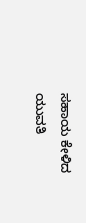ಸಹಾಯ ಕೇಳಿದ ಯುವತಿ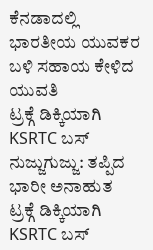ಕೆನಡಾದಲ್ಲಿ ಭಾರತೀಯ ಯುವಕರ ಬಳಿ ಸಹಾಯ ಕೇಳಿದ ಯುವತಿ
ಟ್ರಕ್ಗೆ ಡಿಕ್ಕಿಯಾಗಿ KSRTC ಬಸ್ ನುಜ್ಜುಗುಜ್ಜು: ತಪ್ಪಿದ ಭಾರೀ ಅನಾಹುತ
ಟ್ರಕ್ಗೆ ಡಿಕ್ಕಿಯಾಗಿ KSRTC ಬಸ್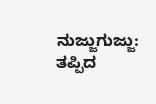ನುಜ್ಜುಗುಜ್ಜು: ತಪ್ಪಿದ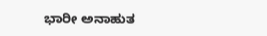ಭಾರೀ ಅನಾಹುತ